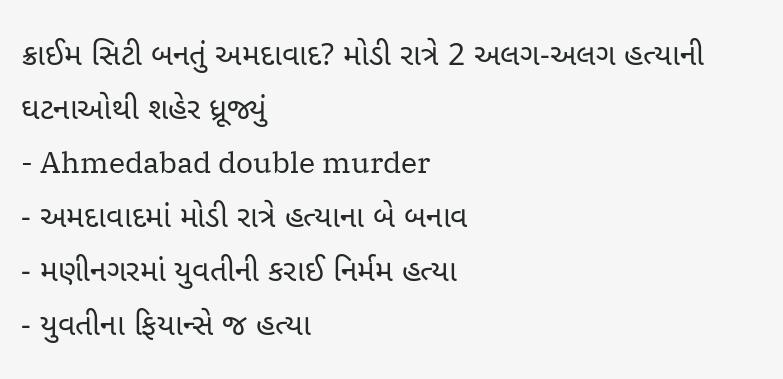ક્રાઈમ સિટી બનતું અમદાવાદ? મોડી રાત્રે 2 અલગ-અલગ હત્યાની ઘટનાઓથી શહેર ધ્રૂજ્યું
- Ahmedabad double murder
- અમદાવાદમાં મોડી રાત્રે હત્યાના બે બનાવ
- મણીનગરમાં યુવતીની કરાઈ નિર્મમ હત્યા
- યુવતીના ફિયાન્સે જ હત્યા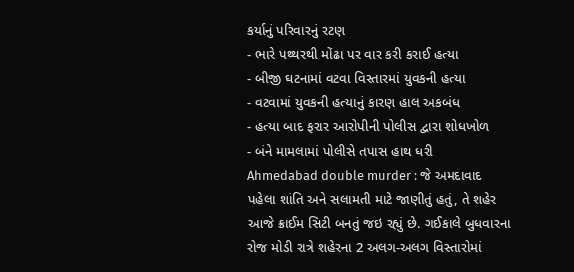કર્યાનું પરિવારનું રટણ
- ભારે પથ્થરથી મોંઢા પર વાર કરી કરાઈ હત્યા
- બીજી ઘટનામાં વટવા વિસ્તારમાં યુવકની હત્યા
- વટવામાં યુવકની હત્યાનું કારણ હાલ અકબંધ
- હત્યા બાદ ફરાર આરોપીની પોલીસ દ્વારા શોધખોળ
- બંને મામલામાં પોલીસે તપાસ હાથ ધરી
Ahmedabad double murder : જે અમદાવાદ પહેલા શાંતિ અને સલામતી માટે જાણીતું હતું, તે શહેર આજે ક્રાઈમ સિટી બનતું જઇ રહ્યું છે. ગઈકાલે બુધવારના રોજ મોડી રાત્રે શહેરના 2 અલગ-અલગ વિસ્તારોમાં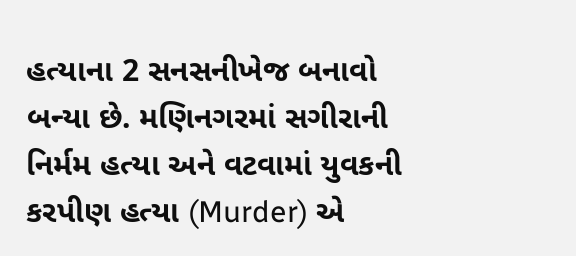હત્યાના 2 સનસનીખેજ બનાવો બન્યા છે. મણિનગરમાં સગીરાની નિર્મમ હત્યા અને વટવામાં યુવકની કરપીણ હત્યા (Murder) એ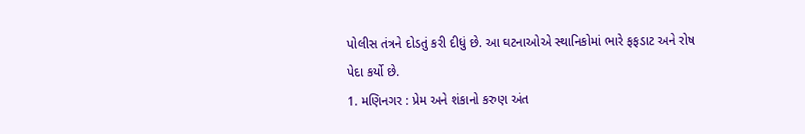પોલીસ તંત્રને દોડતું કરી દીધું છે. આ ઘટનાઓએ સ્થાનિકોમાં ભારે ફફડાટ અને રોષ પેદા કર્યો છે.
1. મણિનગર : પ્રેમ અને શંકાનો કરુણ અંત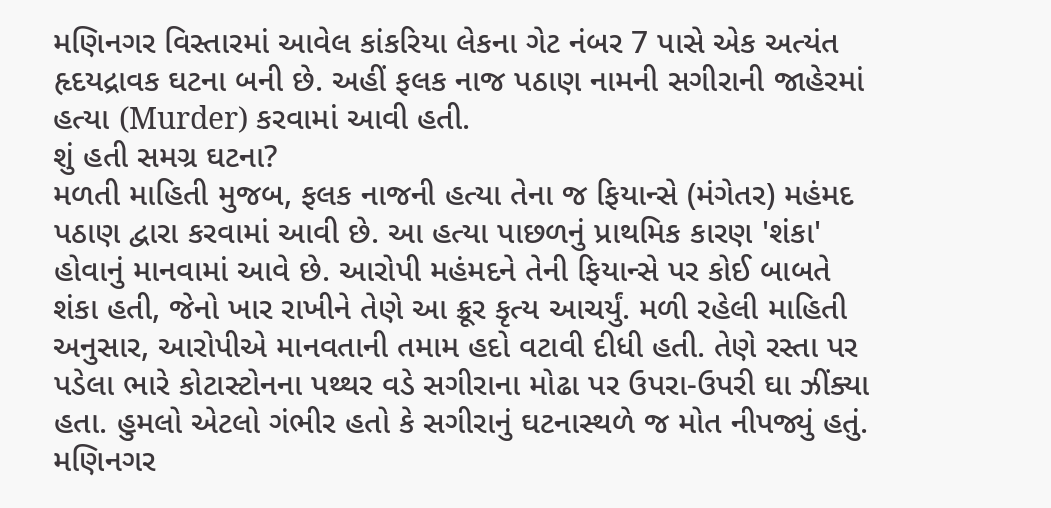મણિનગર વિસ્તારમાં આવેલ કાંકરિયા લેકના ગેટ નંબર 7 પાસે એક અત્યંત હૃદયદ્રાવક ઘટના બની છે. અહીં ફલક નાજ પઠાણ નામની સગીરાની જાહેરમાં હત્યા (Murder) કરવામાં આવી હતી.
શું હતી સમગ્ર ઘટના?
મળતી માહિતી મુજબ, ફલક નાજની હત્યા તેના જ ફિયાન્સે (મંગેતર) મહંમદ પઠાણ દ્વારા કરવામાં આવી છે. આ હત્યા પાછળનું પ્રાથમિક કારણ 'શંકા' હોવાનું માનવામાં આવે છે. આરોપી મહંમદને તેની ફિયાન્સે પર કોઈ બાબતે શંકા હતી, જેનો ખાર રાખીને તેણે આ ક્રૂર કૃત્ય આચર્યું. મળી રહેલી માહિતી અનુસાર, આરોપીએ માનવતાની તમામ હદો વટાવી દીધી હતી. તેણે રસ્તા પર પડેલા ભારે કોટાસ્ટોનના પથ્થર વડે સગીરાના મોઢા પર ઉપરા-ઉપરી ઘા ઝીંક્યા હતા. હુમલો એટલો ગંભીર હતો કે સગીરાનું ઘટનાસ્થળે જ મોત નીપજ્યું હતું. મણિનગર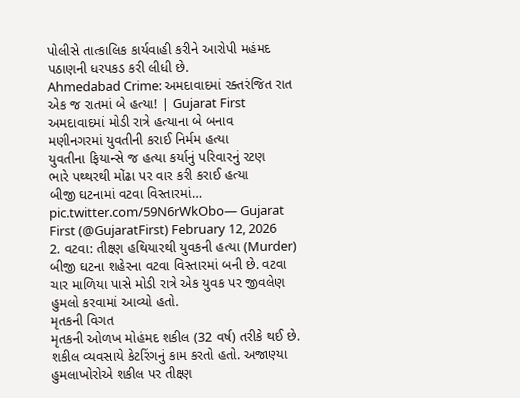પોલીસે તાત્કાલિક કાર્યવાહી કરીને આરોપી મહંમદ પઠાણની ધરપકડ કરી લીધી છે.
Ahmedabad Crime: અમદાવાદમાં રક્તરંજિત રાત એક જ રાતમાં બે હત્યા! | Gujarat First
અમદાવાદમાં મોડી રાત્રે હત્યાના બે બનાવ
મણીનગરમાં યુવતીની કરાઈ નિર્મમ હત્યા
યુવતીના ફિયાન્સે જ હત્યા કર્યાનું પરિવારનું રટણ
ભારે પથ્થરથી મોંઢા પર વાર કરી કરાઈ હત્યા
બીજી ઘટનામાં વટવા વિસ્તારમાં… pic.twitter.com/59N6rWkObo— Gujarat First (@GujaratFirst) February 12, 2026
2. વટવા: તીક્ષ્ણ હથિયારથી યુવકની હત્યા (Murder)
બીજી ઘટના શહેરના વટવા વિસ્તારમાં બની છે. વટવા ચાર માળિયા પાસે મોડી રાત્રે એક યુવક પર જીવલેણ હુમલો કરવામાં આવ્યો હતો.
મૃતકની વિગત
મૃતકની ઓળખ મોહંમદ શકીલ (32 વર્ષ) તરીકે થઈ છે. શકીલ વ્યવસાયે કેટરિંગનું કામ કરતો હતો. અજાણ્યા હુમલાખોરોએ શકીલ પર તીક્ષ્ણ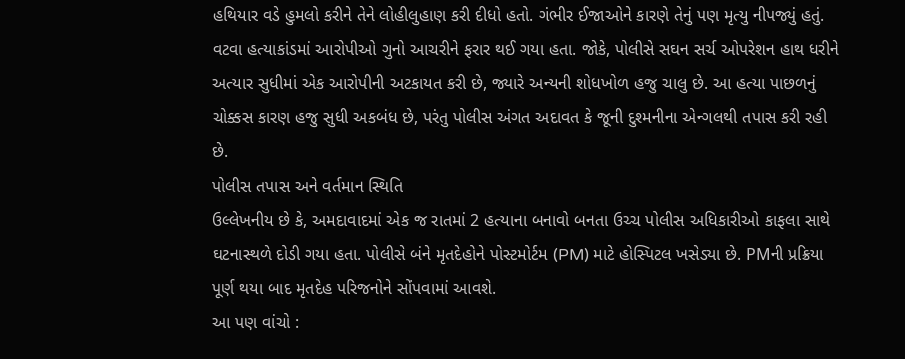હથિયાર વડે હુમલો કરીને તેને લોહીલુહાણ કરી દીધો હતો. ગંભીર ઈજાઓને કારણે તેનું પણ મૃત્યુ નીપજ્યું હતું. વટવા હત્યાકાંડમાં આરોપીઓ ગુનો આચરીને ફરાર થઈ ગયા હતા. જોકે, પોલીસે સઘન સર્ચ ઓપરેશન હાથ ધરીને અત્યાર સુધીમાં એક આરોપીની અટકાયત કરી છે, જ્યારે અન્યની શોધખોળ હજુ ચાલુ છે. આ હત્યા પાછળનું ચોક્કસ કારણ હજુ સુધી અકબંધ છે, પરંતુ પોલીસ અંગત અદાવત કે જૂની દુશ્મનીના એન્ગલથી તપાસ કરી રહી છે.
પોલીસ તપાસ અને વર્તમાન સ્થિતિ
ઉલ્લેખનીય છે કે, અમદાવાદમાં એક જ રાતમાં 2 હત્યાના બનાવો બનતા ઉચ્ચ પોલીસ અધિકારીઓ કાફલા સાથે ઘટનાસ્થળે દોડી ગયા હતા. પોલીસે બંને મૃતદેહોને પોસ્ટમોર્ટમ (PM) માટે હોસ્પિટલ ખસેડ્યા છે. PMની પ્રક્રિયા પૂર્ણ થયા બાદ મૃતદેહ પરિજનોને સોંપવામાં આવશે.
આ પણ વાંચો :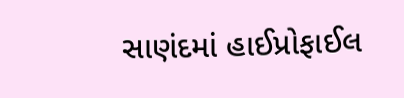સાણંદમાં હાઈપ્રોફાઈલ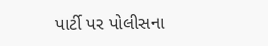પાર્ટી પર પોલીસના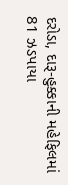દરોડા, દારૂ-હુક્કાની મહેફિલમાં 81 ઝડપાયા